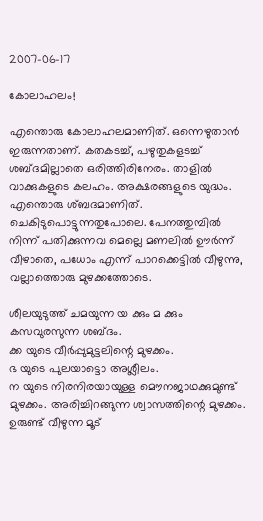2007-06-17

കോലാഹലം!

എന്തൊരു കോലാഹലമാണിത്. ഒന്നെഴുതാന്‍ ഇരുന്നതാണ്. കതകടച്ച്, പഴുതുകളടച്ച് ശബ്ദമില്ലാതെ ഒരിത്തിരിനേരം. താളില്‍ വാക്കുകളുടെ കലഹം. അക്ഷരങ്ങളുടെ യുദ്ധം. എന്തൊരു ശ്ബദമാണിത്. ചെകിടുപൊട്ടുന്നതുപോലെ. പേനത്തുമ്പില്‍ നിന്ന് പതിക്കുന്നവ മെല്ലെ മണലില്‍ ഊര്‍ന്ന് വീഴാതെ, പധോം എന്ന് പാറക്കെട്ടില്‍ വീഴുന്നു, വല്ലാത്തൊരു മുഴക്കത്തോടെ.

ശീലയുടുത്ത് ചമയുന്ന യ ക്കും മ ക്കും കസവുരസുന്ന ശബ്ദം.
ക്ക യുടെ വീര്‍പ്പുമുട്ടലിന്റെ മുഴക്കം.
ഭ യുടെ പുലയാട്ടൊ അശ്ലീലം.
ന യുടെ നിരനിരയായുള്ള മൌനജാഥക്കുമുണ്ട് മുഴക്കം. അരിച്ചിറങ്ങുന്ന ശ്വാസത്തിന്റെ മുഴക്കം.
ഉരുണ്ട് വീഴുന്ന മൂട്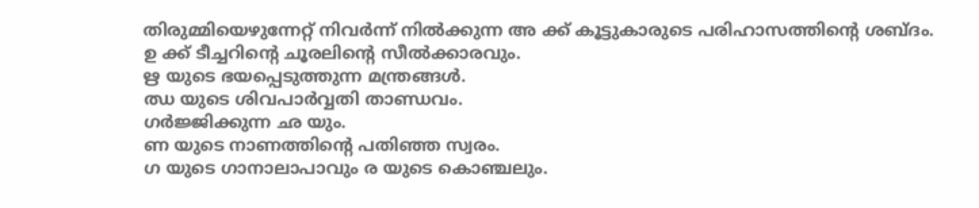തിരുമ്മിയെഴുന്നേറ്റ് നിവര്‍ന്ന് നില്‍ക്കുന്ന അ ക്ക് കൂട്ടുകാരുടെ പരിഹാസത്തിന്റെ ശബ്ദം.
ഉ ക്ക് ടീച്ചറിന്റെ ചൂരലിന്റെ സീല്‍ക്കാരവും.
ഋ യുടെ ഭയപ്പെടുത്തുന്ന മന്ത്രങ്ങള്‍.
ഝ യുടെ ശിവപാര്‍വ്വതി താണ്ഡവം.
ഗര്‍ജ്ജിക്കുന്ന ഛ യും.
ണ യുടെ നാണത്തിന്റെ പതിഞ്ഞ സ്വരം.
ഗ യുടെ ഗാനാലാപാവും ര യുടെ കൊഞ്ചലും.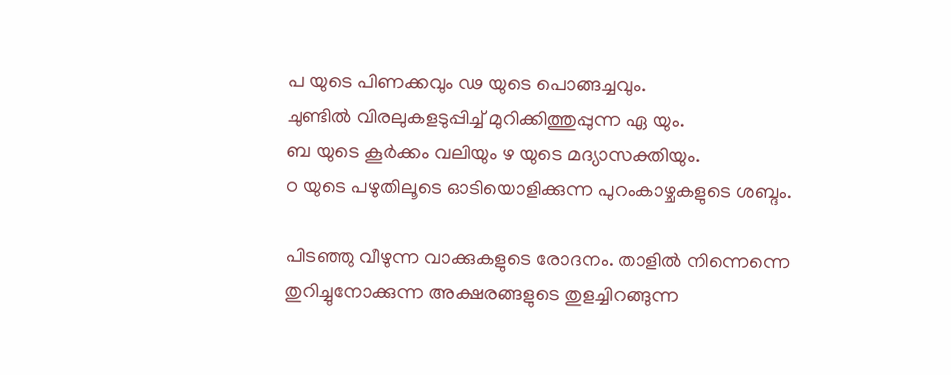പ യുടെ പിണക്കവും ഢ യുടെ പൊങ്ങച്ചവും.
ചുണ്ടില്‍ വിരലുകളടുപ്പിച്ച് മുറിക്കിത്തുപ്പുന്ന ഏ യും.
ബ യുടെ കൂര്‍ക്കം വലിയും ഴ യുടെ മദ്യാസക്തിയും.
ഠ യുടെ പഴുതിലൂടെ ഓടിയൊളിക്കുന്ന പുറംകാ‍ഴ്ചകളുടെ ശബ്ദം.

പിടഞ്ഞു വീഴുന്ന വാക്കുകളുടെ രോദനം. താളില്‍ നിന്നെന്നെ തുറിച്ചുനോക്കുന്ന അക്ഷരങ്ങളുടെ തുളച്ചിറങ്ങുന്ന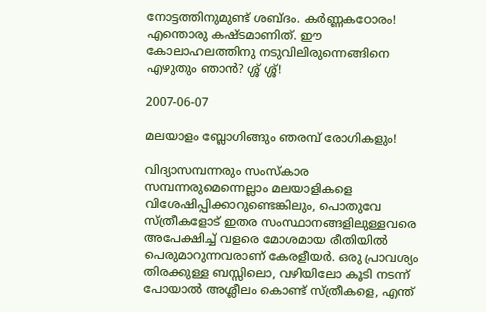നോട്ടത്തിനുമുണ്ട് ശബ്ദം. കര്‍ണ്ണകഠോരം! എന്തൊരു കഷ്ടമാണിത്. ഈ കോലാഹലത്തിനു നടുവിലിരുന്നെങ്ങിനെ എഴുതും ഞാന്‍? ശ്ശ് ശ്ശ്!

2007-06-07

മലയാളം ബ്ലോഗിങ്ങും ഞരമ്പ് രോഗികളും!

വിദ്യാസമ്പന്നരും സംസ്കാര സമ്പന്നരുമെന്നെല്ലാം മലയാളികളെ വിശേഷിപ്പിക്കാറുണ്ടെങ്കിലും, പൊതുവേ സ്ത്രീകളോട് ഇതര സംസ്ഥാനങ്ങളിലുള്ളവരെ അപേക്ഷിച്ച് വളരെ മോശമായ രീതിയില്‍ പെരുമാറുന്നവരാണ് കേരളീയര്‍. ഒരു പ്രാവശ്യം തിരക്കുള്ള ബസ്സിലൊ, വഴിയിലോ കൂടി നടന്ന് പോയാല്‍ അശ്ലീലം കൊണ്ട് സ്ത്രീകളെ, എന്ത്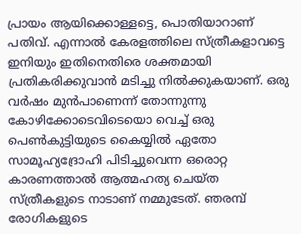പ്രായം ആയിക്കൊള്ളട്ടെ, പൊതിയാറാണ് പതിവ്. എന്നാല്‍ കേരളത്തിലെ സ്ത്രീകളാവട്ടെ ഇനിയും ഇതിനെതിരെ ശക്തമായി പ്രതികരിക്കുവാന്‍ മടിച്ചു നില്‍ക്കുകയാണ്. ഒരു വര്‍ഷം മുന്‍പാണെന്ന് തോന്നുന്നു കോഴിക്കോടെവിടെയൊ വെച്ച് ഒരു പെണ്‍കുട്ടിയുടെ കൈയ്യില്‍ ഏതോ സാമൂഹ്യദ്രോഹി പിടിച്ചുവെന്ന ഒരൊറ്റ കാരണത്താല്‍ ആത്മഹത്യ ചെയ്ത സ്ത്രീകളുടെ നാടാണ് നമ്മുടേത്. ഞരമ്പ് രോഗികളുടെ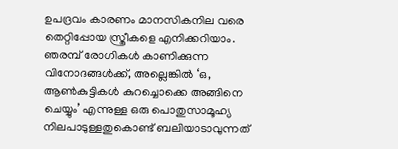ഉപദ്രവം കാരണം മാനസികനില വരെ തെറ്റിപ്പോയ സ്ത്രീകളെ എനിക്കറിയാം. ഞരമ്പ് രോഗികള്‍ കാണിക്കുന്ന വിനോദങ്ങള്‍ക്ക്, അല്ലെങ്കില്‍ ‘ഒ, ആണ്‍കുട്ടികള്‍ കുറച്ചൊക്കെ അങ്ങിനെ ചെയ്യും’ എന്നുള്ള ഒരു പൊതുസാമൂഹ്യ നിലപാടുള്ളതുകൊണ്ട് ബലിയാടാവുന്നത്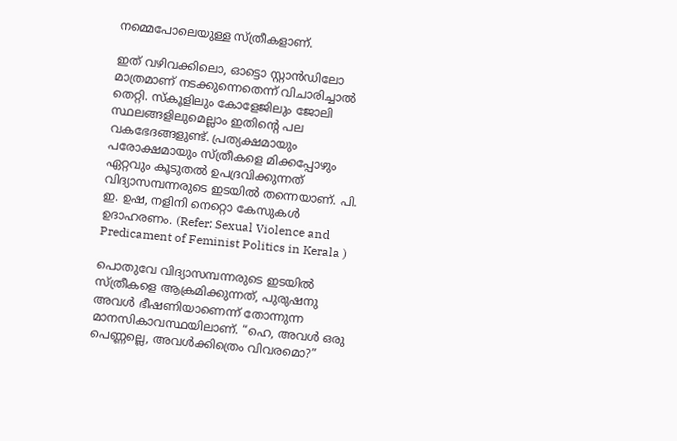നമ്മെപോലെയുള്ള സ്ത്രീകളാണ്.

ഇത് വഴിവക്കിലൊ, ഓട്ടൊ സ്റ്റാന്‍ഡിലോ മാത്രമാണ് നടക്കുന്നെതെന്ന് വിചാരിച്ചാല്‍ തെറ്റി. സ്കൂളിലും കോളേജിലും ജോലി സ്ഥലങ്ങളിലുമെല്ലാം ഇതിന്റെ പല വകഭേദങ്ങളുണ്ട്. പ്രത്യക്ഷമായും പരോക്ഷമായും സ്ത്രീകളെ മിക്കപ്പോഴും ഏറ്റവും കൂടുതല്‍ ഉപദ്രവിക്കുന്നത് വിദ്യാസമ്പന്നരുടെ ഇടയില്‍ തന്നെയാണ്. പി. ഇ. ഉഷ, നളിനി നെറ്റൊ കേസുകള്‍ ഉദാഹരണം. (Refer: Sexual Violence and Predicament of Feminist Politics in Kerala )

പൊതുവേ വിദ്യാസമ്പന്നരുടെ ഇടയില്‍ സ്ത്രീകളെ ആക്രമിക്കുന്നത്, പുരുഷനു അവള്‍ ഭീ‍ഷണിയാണെന്ന് തോന്നുന്ന മാനസികാവസ്ഥയിലാണ്. “ഹെ, അവള്‍ ഒരു പെണ്ണല്ലെ, അവള്‍ക്കിത്രെം വിവരമൊ?”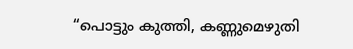“പൊട്ടും കുത്തി, കണ്ണുമെഴുതി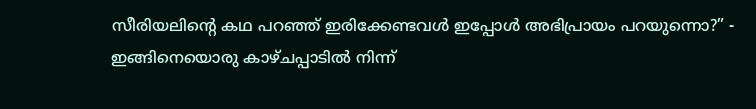സീരിയലിന്റെ കഥ പറഞ്ഞ് ഇരിക്കേണ്ടവള്‍ ഇപ്പോള്‍ അഭിപ്രായം പറയുന്നൊ?” - ഇങ്ങിനെയൊരു കാഴ്ചപ്പാടില്‍ നിന്ന്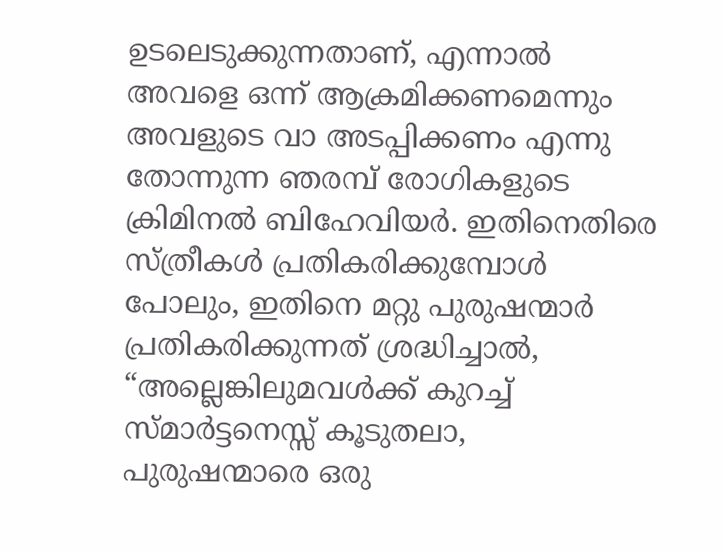ഉടലെടുക്കുന്നതാണ്, എന്നാല്‍ അവളെ ഒന്ന് ആക്രമിക്കണമെന്നും അവളുടെ വാ അടപ്പിക്കണം എന്നു തോന്നുന്ന ഞരമ്പ് രോഗികളുടെ ക്രിമിനല്‍ ബിഹേവിയര്‍. ഇതിനെതിരെ സ്ത്രീകള്‍ പ്രതികരിക്കുമ്പോള്‍ പോലും, ഇതിനെ മറ്റു പുരുഷന്മാര്‍ പ്രതികരിക്കുന്നത് ശ്രദ്ധിച്ചാല്‍, “അല്ലെങ്കിലുമവള്‍ക്ക് കുറച്ച് സ്മാര്‍ട്ടനെസ്സ് കൂടുതലാ, പുരുഷന്മാരെ ഒരു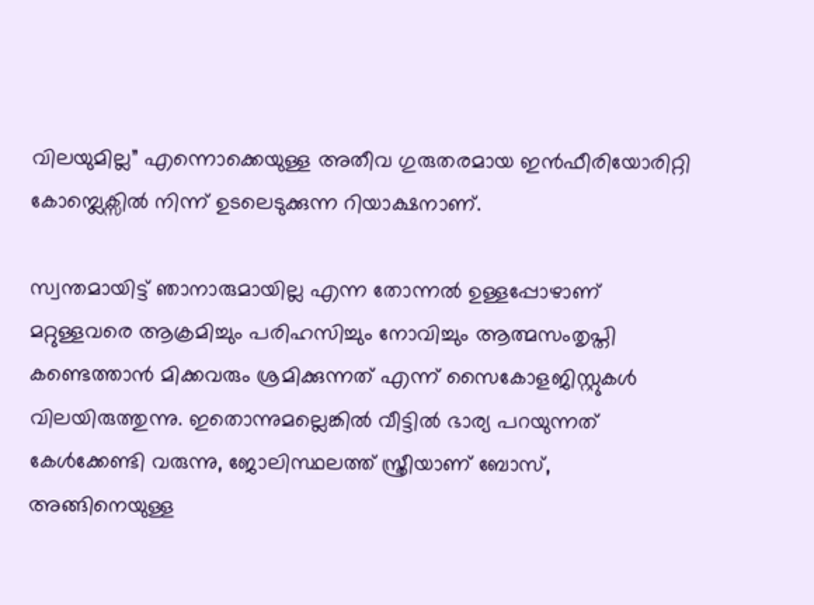വിലയുമില്ല” എന്നൊക്കെയുള്ള അതീവ ഗുരുതരമായ ഇന്‍ഫീരിയോരിറ്റി കോമ്പ്ലെക്സില്‍ നിന്ന് ഉടലെടുക്കുന്ന റിയാക്ഷനാണ്.

സ്വന്തമായിട്ട് ഞാനാരുമായില്ല എന്ന തോന്നല്‍ ഉള്ളപ്പോഴാ‍ണ് മറ്റുള്ളവരെ ആക്രമിച്ചും പരിഹസിച്ചും നോവിച്ചും ആത്മസംതൃപ്തി കണ്ടെത്താന്‍ മിക്കവരും ശ്രമിക്കുന്നത് എന്ന് സൈകോളജിസ്റ്റുകള്‍ വിലയിരുത്തുന്നു. ഇതൊന്നുമല്ലെങ്കില്‍ വീട്ടില്‍ ഭാര്യ പറയുന്നത് കേള്‍ക്കേണ്ടി വരുന്നു, ജോലിസ്ഥലത്ത് സ്ത്രീയാണ് ബോസ്, അങ്ങിനെയുള്ള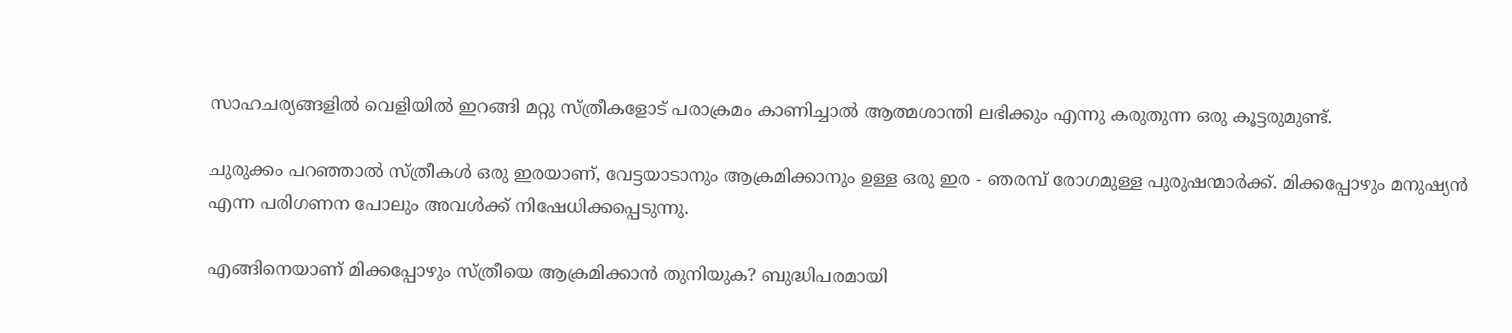സാഹചര്യങ്ങളില്‍ വെളിയില്‍ ഇറങ്ങി മറ്റു സ്ത്രീകളോട് പരാക്രമം കാണിച്ചാല്‍ ആത്മശാന്തി ലഭിക്കും എന്നു കരുതുന്ന ഒരു കൂട്ടരുമുണ്ട്.

ചുരുക്കം പറഞ്ഞാല്‍ സ്ത്രീകള്‍ ഒരു ഇരയാണ്, വേട്ടയാടാനും ആക്രമിക്കാനും ഉള്ള ഒരു ഇര - ഞരമ്പ് രോഗമുള്ള പുരുഷന്മാര്‍ക്ക്. മിക്കപ്പോഴും മനുഷ്യന്‍ എന്ന പരിഗണന പോലും അവള്‍ക്ക് നിഷേധിക്കപ്പെടുന്നു.

എങ്ങിനെയാണ് മിക്കപ്പോഴും സ്ത്രീയെ ആക്രമിക്കാന്‍ തുനിയുക? ബുദ്ധിപരമായി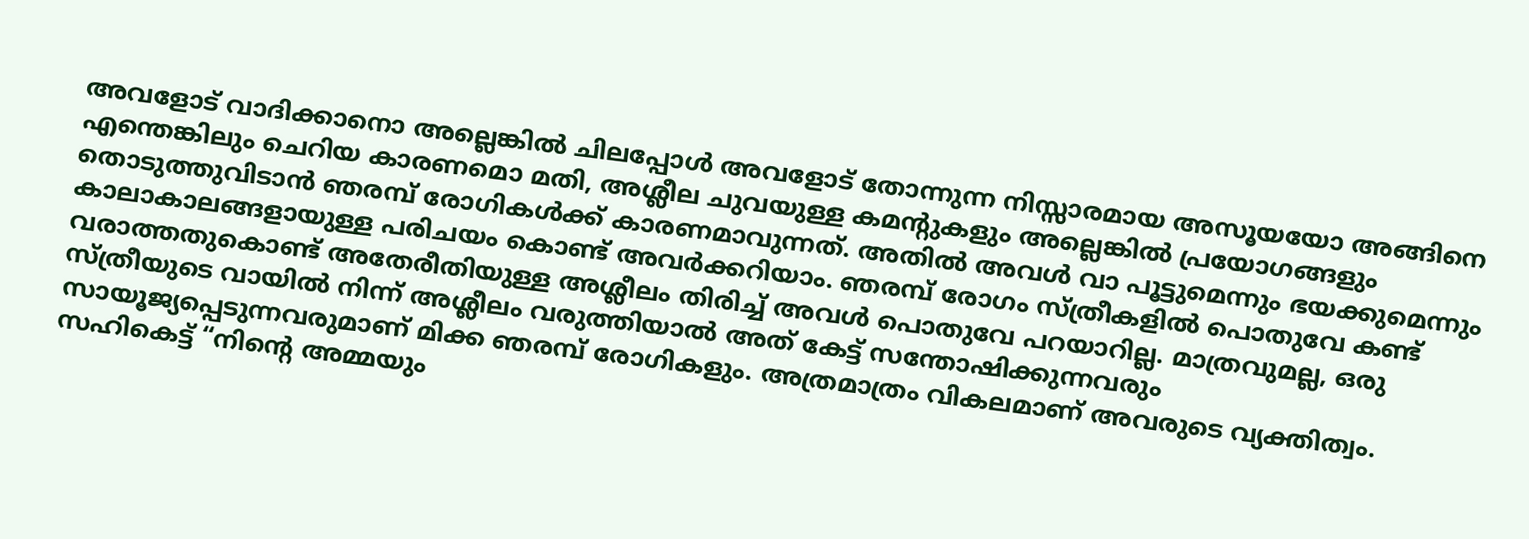അവളോട് വാദിക്കാനൊ അല്ലെങ്കില്‍ ചിലപ്പോള്‍ അവളോട് തോന്നുന്ന നിസ്സാരമായ അസൂയയോ അങ്ങിനെ എന്തെങ്കിലും ചെറിയ കാരണമൊ മതി, അശ്ലീല ചുവയുള്ള കമന്റുകളും അല്ലെങ്കില്‍ പ്രയോഗങ്ങളും തൊടുത്തുവിടാന്‍ ഞരമ്പ് രോഗികള്‍ക്ക് കാരണമാവുന്നത്. അതില്‍ അവള്‍ വാ പൂട്ടുമെന്നും ഭയക്കുമെന്നും കാലാകാലങ്ങളായുള്ള പരിചയം കൊണ്ട് അവര്‍ക്കറിയാം. ഞരമ്പ് രോഗം സ്ത്രീകളില്‍ പൊതുവേ കണ്ട് വരാത്തതുകൊണ്ട് അതേരീതിയുള്ള അശ്ലീലം തിരിച്ച് അവള്‍ പൊതുവേ പറയാറില്ല. മാത്രവുമല്ല, ഒരു സ്ത്രീയുടെ വായില്‍ നിന്ന് അശ്ലീലം വരുത്തിയാല്‍ അത് കേട്ട് സന്തോഷിക്കുന്നവരും സായൂജ്യപ്പെടുന്നവരുമാണ് മിക്ക ഞരമ്പ് രോഗികളും. അത്രമാത്രം വികലമാണ് അവരുടെ വ്യക്തിത്വം. സഹികെട്ട് “നിന്റെ അമ്മയും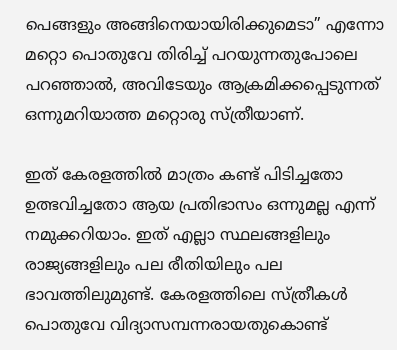പെങ്ങളും അങ്ങിനെയായിരിക്കുമെടാ” എന്നോ മറ്റൊ പൊതുവേ തിരിച്ച് പറയുന്നതുപോലെ പറഞ്ഞാല്‍, അവിടേയും ആക്രമിക്കപ്പെടുന്നത് ഒന്നുമറിയാത്ത മറ്റൊരു സ്ത്രീയാണ്.

ഇത് കേരളത്തില്‍ മാത്രം കണ്ട് പിടിച്ചതോ ഉത്ഭവിച്ചതോ ആയ പ്രതിഭാസം ഒന്നുമല്ല എന്ന് നമുക്കറിയാം. ഇത് എല്ലാ സ്ഥലങ്ങളിലും രാജ്യങ്ങളിലും പല രീതിയിലും പല ഭാവത്തിലുമുണ്ട്. കേരളത്തിലെ സ്ത്രീകള്‍ പൊതുവേ വിദ്യാസമ്പന്നരായതുകൊണ്ട്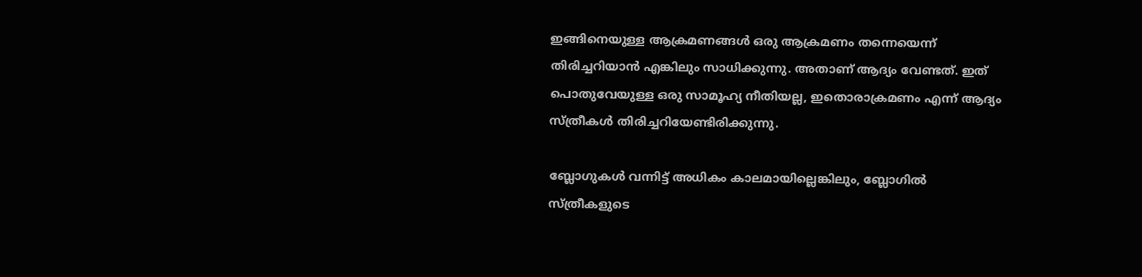ഇങ്ങിനെയുള്ള ആക്രമണങ്ങള്‍ ഒരു ആക്രമണം തന്നെയെന്ന് തിരിച്ചറിയാന്‍ എങ്കിലും സാധിക്കുന്നു. അതാണ് ആദ്യം വേണ്ടത്. ഇത് പൊതുവേയുള്ള ഒരു സാമൂഹ്യ നീതിയല്ല, ഇതൊരാക്രമണം എന്ന് ആദ്യം സ്ത്രീകള്‍ തിരിച്ചറിയേണ്ടിരിക്കുന്നു.

ബ്ലോഗുകള്‍ വന്നിട്ട് അധികം കാലമായില്ലെങ്കിലും, ബ്ലോഗില്‍ സ്ത്രീകളുടെ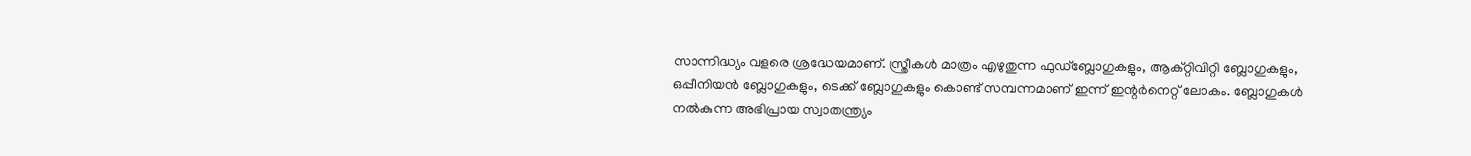സാന്നിദ്ധ്യം വളരെ ശ്രദ്ധേയമാണ്. സ്ത്രീകള്‍ മാത്രം എഴുതുന്ന ഫുഡ്ബ്ലോഗുകളും, ആക്റ്റിവിറ്റി ബ്ലോഗുകളും, ഒപ്പീനിയന്‍ ബ്ലോഗുകളും, ടെക്ക് ബ്ലോഗുകളും കൊണ്ട് സമ്പന്നമാണ് ഇന്ന് ഇന്റര്‍നെറ്റ് ലോകം. ബ്ലോഗുകള്‍ നല്‍കുന്ന അഭിപ്രായ സ്വാതന്ത്ര്യം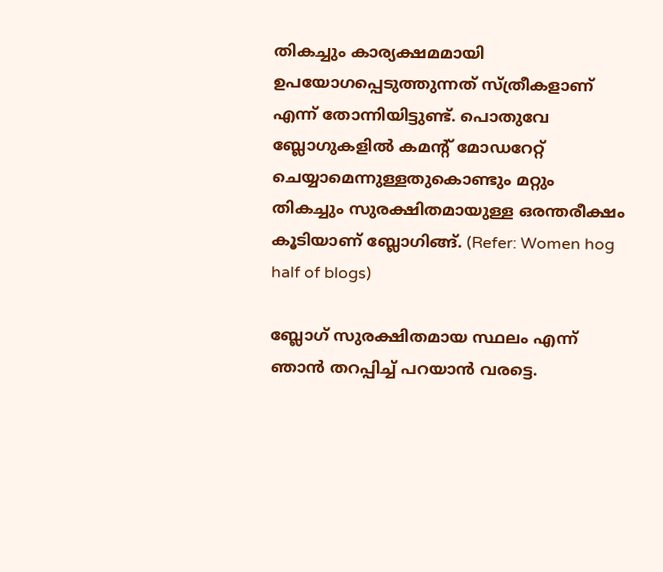തികച്ചും കാര്യക്ഷമമായി ഉപയോഗപ്പെടുത്തുന്നത് സ്ത്രീകളാണ് എന്ന് തോന്നിയിട്ടുണ്ട്. പൊതുവേ ബ്ലോഗുകളില്‍ കമന്റ് മോഡറേറ്റ് ചെയ്യാമെന്നുള്ളതുകൊണ്ടും മറ്റും തികച്ചും സുരക്ഷിതമായുള്ള ഒരന്തരീക്ഷം കൂടിയാണ് ബ്ലോഗിങ്ങ്. (Refer: Women hog half of blogs)

ബ്ലോഗ് സുരക്ഷിതമായ സ്ഥലം എന്ന് ഞാന്‍ തറപ്പിച്ച് പറയാന്‍ വരട്ടെ.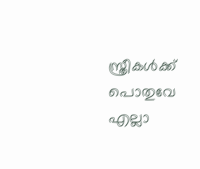സ്ത്രീകള്‍ക്ക് പൊതുവേ എല്ലാ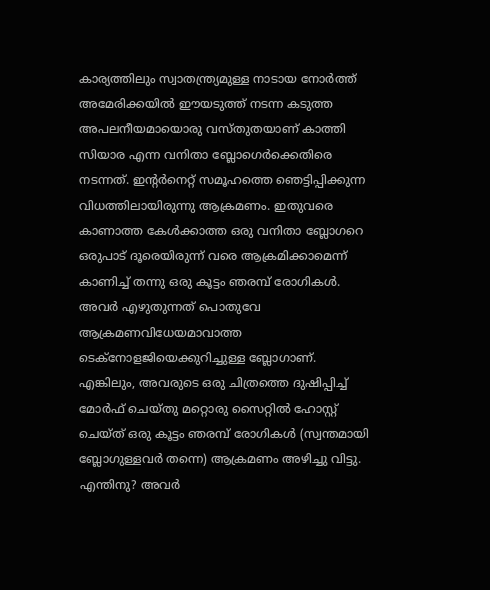കാര്യത്തിലും സ്വാതന്ത്ര്യമുള്ള നാടായ നോര്‍ത്ത് അമേരിക്കയില്‍ ഈയടുത്ത് നടന്ന കടുത്ത അപലനീയമായൊരു വസ്തുതയാണ് കാത്തി സിയാര എന്ന വനിതാ ബ്ലോഗെര്‍ക്കെതിരെ നടന്നത്. ഇന്റര്‍നെറ്റ് സമൂഹത്തെ ഞെട്ടിപ്പിക്കുന്ന വിധത്തിലായിരുന്നു ആക്രമണം. ഇതുവരെ കാണാത്ത കേള്‍ക്കാത്ത ഒരു വനിതാ ബ്ലോഗറെ ഒരുപാട് ദൂരെയിരുന്ന് വരെ ആക്രമിക്കാമെന്ന് കാണിച്ച് തന്നു ഒരു കൂട്ടം ഞരമ്പ് രോഗികള്‍. അവര്‍ എഴുതുന്നത് പൊതുവേ ആക്രമണവിധേയമാവാത്ത ടെക്നോളജിയെക്കുറിച്ചുള്ള ബ്ലോഗാണ്. എങ്കിലും, അവരുടെ ഒരു ചിത്രത്തെ ദുഷിപ്പിച്ച് മോര്‍ഫ് ചെയ്തു മറ്റൊരു സൈറ്റില്‍ ഹോസ്റ്റ് ചെയ്ത് ഒരു കൂട്ടം ഞരമ്പ് രോഗികള്‍ (സ്വന്തമായി ബ്ലോഗുള്ളവര്‍ തന്നെ) ആക്രമണം അഴിച്ചു വിട്ടു. എന്തിനു? അവര്‍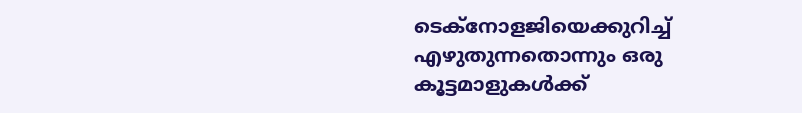ടെക്നോളജിയെക്കുറിച്ച് എഴുതുന്നതൊന്നും ഒരു കൂട്ടമാളുകള്‍ക്ക്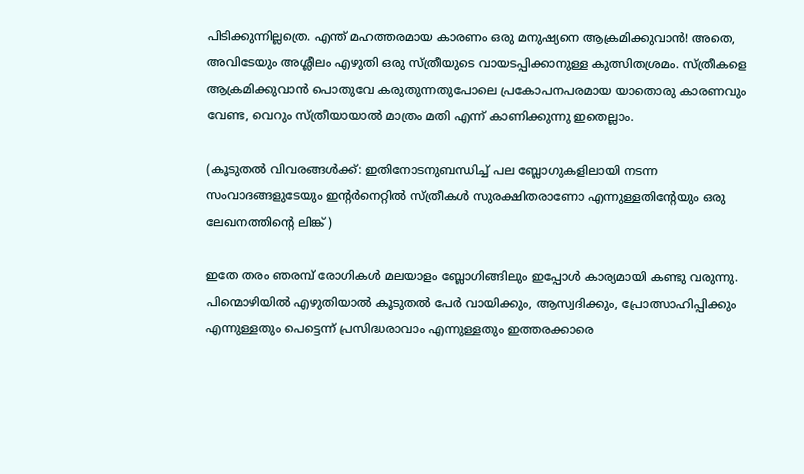പിടിക്കുന്നില്ലത്രെ. എന്ത് മഹത്തരമായ കാരണം ഒരു മനുഷ്യനെ ആക്രമിക്കുവാന്‍! അതെ, അവിടേയും അശ്ലീലം എഴുതി ഒരു സ്ത്രീയുടെ വായടപ്പിക്കാനുള്ള കുത്സിതശ്രമം. സ്ത്രീകളെ ആക്രമിക്കുവാന്‍ പൊതുവേ കരുതുന്നതുപോലെ പ്രകോപനപരമായ യാതൊരു കാരണവും വേണ്ട, വെറും സ്ത്രീയായാല്‍ മാത്രം മതി എന്ന് കാണിക്കുന്നു ഇതെല്ലാം.

(കൂടുതല്‍ വിവരങ്ങള്‍ക്ക്: ഇതിനോടനുബന്ധിച്ച് പല ബ്ലോഗുകളിലായി നടന്ന സംവാദങ്ങളുടേയും ഇന്റര്‍നെറ്റില്‍ സ്ത്രീകള്‍ സുരക്ഷിതരാണോ എന്നുള്ളതിന്റേയും ഒരു ലേഖനത്തിന്റെ ലിങ്ക് )

ഇതേ തരം ഞരമ്പ് രോഗികള്‍ മലയാളം ബ്ലോഗിങ്ങിലും ഇപ്പോള്‍ കാര്യമായി കണ്ടു വരുന്നു. പിന്മൊഴിയില്‍ എഴുതിയാല്‍ കൂടുതല്‍ പേര്‍ വായിക്കും, ആസ്വദിക്കും, പ്രോത്സാഹിപ്പിക്കും എന്നുള്ളതും പെട്ടെന്ന് പ്രസിദ്ധരാവാം എന്നുള്ളതും ഇത്തരക്കാരെ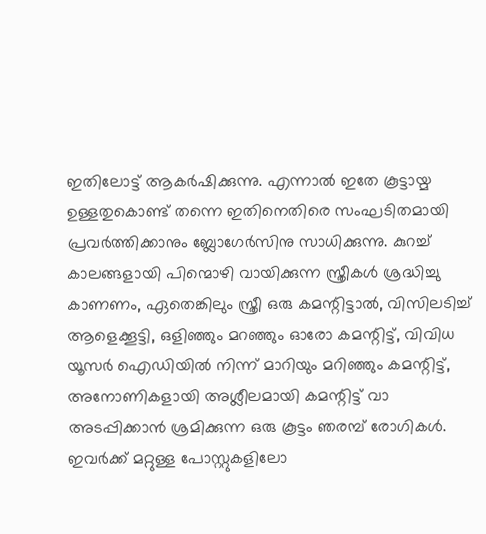ഇതിലോട്ട് ആകര്‍ഷിക്കുന്നു. എന്നാല്‍ ഇതേ കൂട്ടായ്മ ഉള്ളതുകൊണ്ട് തന്നെ ഇതിനെതിരെ സംഘടിതമായി പ്രവര്‍ത്തിക്കാനും ബ്ലോഗേര്‍സിനു സാധിക്കുന്നു. കുറച്ച് കാലങ്ങളായി പിന്മൊഴി വായിക്കുന്ന സ്ത്രീകള്‍ ശ്രദ്ധിച്ചു കാണണം, ഏതെങ്കിലും സ്ത്രീ ഒരു കമന്റിട്ടാല്‍, വിസിലടിച്ച് ആളെക്കൂട്ടി, ഒളിഞ്ഞും മറഞ്ഞും ഓരോ കമന്റിട്ട്, വിവിധ യൂസര്‍ ഐഡിയില്‍ നിന്ന് മാറിയും മറിഞ്ഞും കമന്റിട്ട്, അനോണികളായി അശ്ലീലമായി കമന്റിട്ട് വാ അടപ്പിക്കാന്‍ ശ്രമിക്കുന്ന ഒരു കൂട്ടം ഞരമ്പ് രോഗികള്‍. ഇവര്‍ക്ക് മറ്റുള്ള പോസ്റ്റുകളിലോ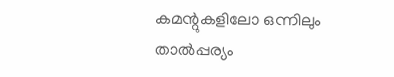കമന്റുകളിലോ ഒന്നിലും താല്‍പ്പര്യം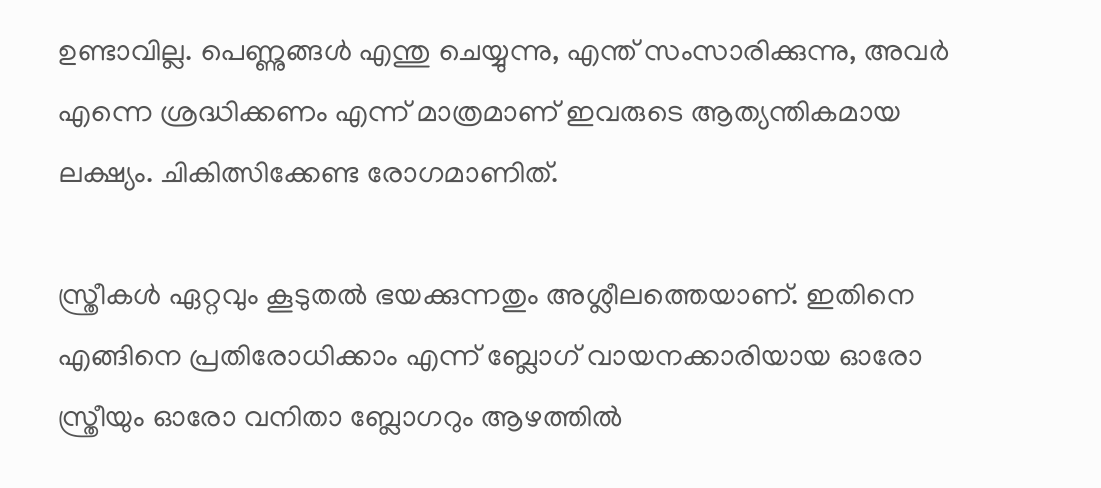ഉണ്ടാവില്ല. പെണ്ണുങ്ങള്‍ എന്തു ചെയ്യുന്നു, എന്ത് സംസാരിക്കുന്നു, അവര്‍ എന്നെ ശ്രദ്ധിക്കണം എന്ന് മാത്രമാണ് ഇവരുടെ ആത്യന്തികമായ ലക്ഷ്യം. ചികിത്സിക്കേണ്ട രോഗമാണിത്.

സ്ത്രീകള്‍ ഏറ്റവും കൂടുതല്‍ ഭയക്കുന്നതും അശ്ലീലത്തെയാണ്. ഇതിനെ എങ്ങിനെ പ്രതിരോധിക്കാം എന്ന് ബ്ലോഗ് വായനക്കാരിയായ ഓരോ സ്ത്രീയും ഓരോ വനിതാ ബ്ലോഗറും ആഴത്തില്‍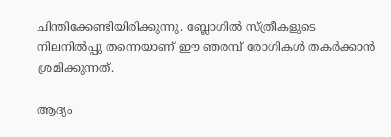ചിന്തിക്കേണ്ടിയിരിക്കുന്നു. ബ്ലോഗില്‍ സ്ത്രീകളുടെ നിലനില്‍പ്പു തന്നെയാണ് ഈ ഞരമ്പ് രോഗികള്‍ തകര്‍ക്കാന്‍ ശ്രമിക്കുന്നത്.

ആദ്യം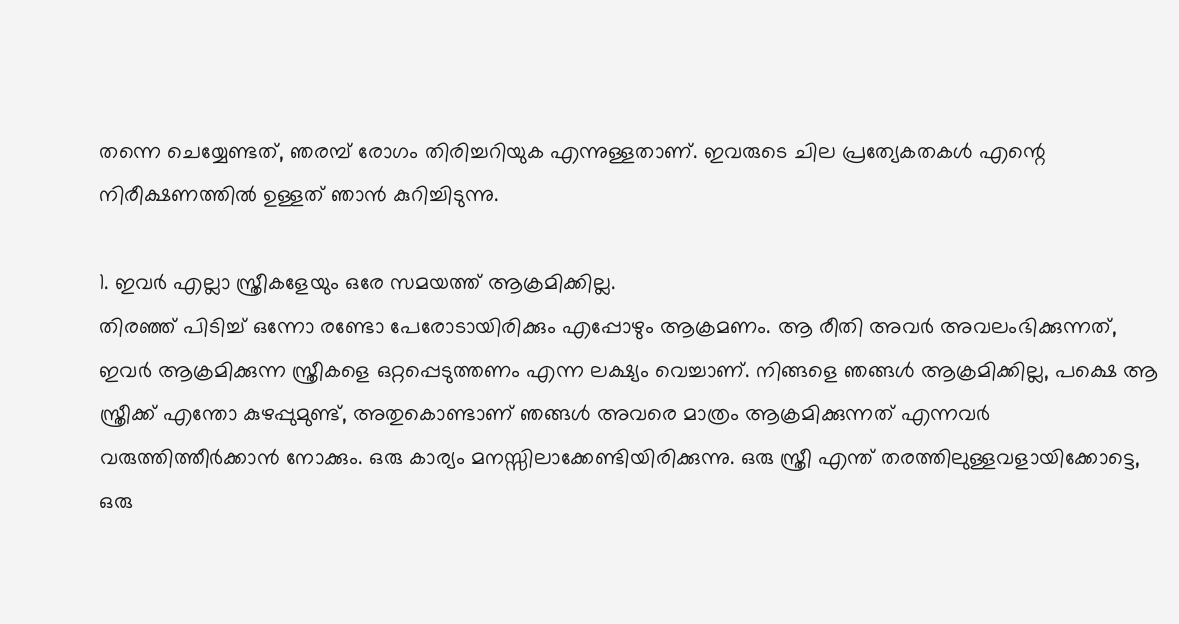തന്നെ ചെയ്യേണ്ടത്, ഞരമ്പ് രോഗം തിരിച്ചറിയുക എന്നുള്ളതാണ്. ഇവരുടെ ചില പ്രത്യേകതകള്‍ എന്റെ നിരീക്ഷണത്തില്‍ ഉള്ളത് ഞാന്‍ കുറിച്ചിടുന്നു.

1. ഇവര്‍ എല്ലാ സ്ത്രീകളേയും ഒരേ സമയത്ത് ആക്രമിക്കില്ല.
തിരഞ്ഞ് പിടിച്ച് ഒന്നോ രണ്ടോ പേരോടായിരിക്കും എപ്പോഴും ആക്രമണം. ആ രീതി അവര്‍ അവലംഭിക്കുന്നത്, ഇവര്‍ ആക്രമിക്കുന്ന സ്ത്രീകളെ ഒറ്റപ്പെടുത്തണം എന്ന ലക്ഷ്യം വെച്ചാണ്. നിങ്ങളെ ഞങ്ങള്‍ ആക്രമിക്കില്ല, പക്ഷെ ആ സ്ത്രീക്ക് എന്തോ കുഴപ്പുമുണ്ട്, അതുകൊണ്ടാണ് ഞങ്ങള്‍ അവരെ മാത്രം ആക്രമിക്കുന്നത് എന്നവര്‍ വരുത്തിത്തീര്‍ക്കാന്‍ നോക്കും. ഒരു കാര്യം മനസ്സിലാക്കേണ്ടിയിരിക്കുന്നു. ഒരു സ്ത്രീ എന്ത് തരത്തിലുള്ളവളായിക്കോട്ടെ, ഒരു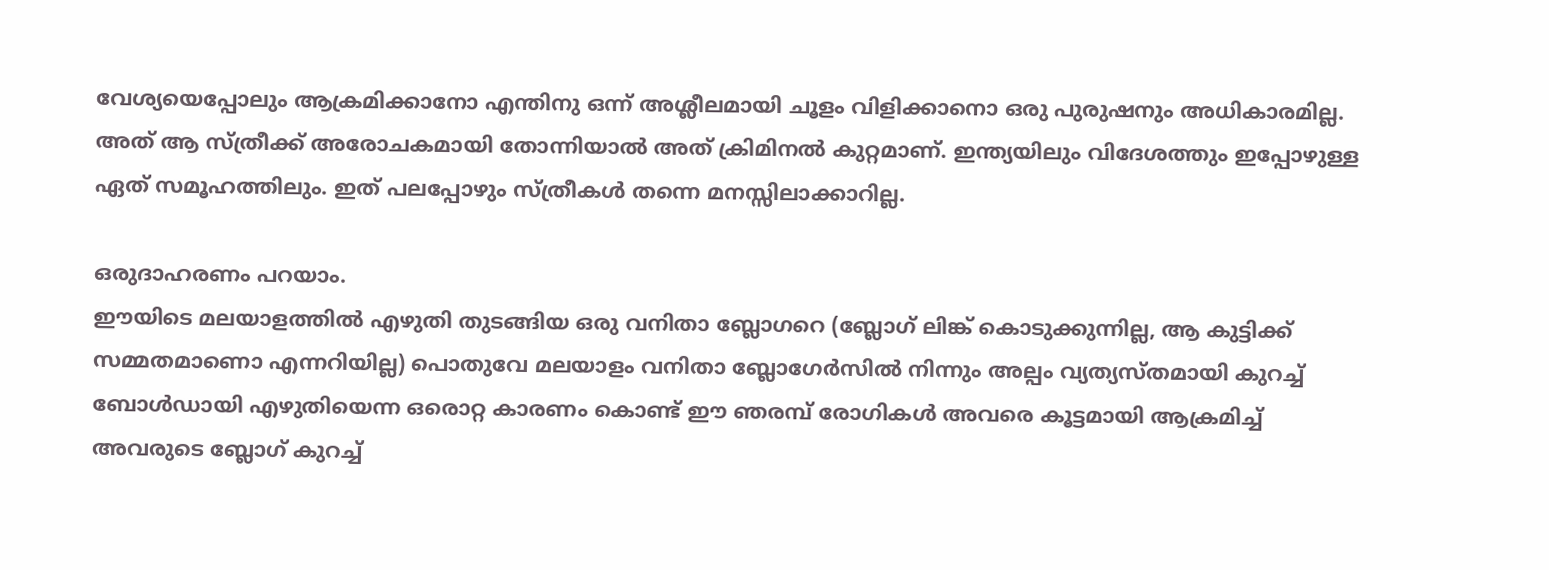വേശ്യയെപ്പോലും ആക്രമിക്കാ‍നോ എന്തിനു ഒന്ന് അശ്ലീലമായി ചൂളം വിളിക്കാനൊ ഒരു പുരുഷനും അധികാരമില്ല. അത് ആ സ്ത്രീക്ക് അരോചകമായി തോന്നിയാല്‍ അത് ക്രിമിനല്‍ കുറ്റമാണ്. ഇന്ത്യയിലും വിദേശത്തും ഇപ്പോഴുള്ള ഏത് സമൂഹത്തിലും. ഇത് പലപ്പോഴും സ്ത്രീകള്‍ തന്നെ മനസ്സിലാക്കാറില്ല.

ഒരുദാഹരണം പറയാം.
ഈയിടെ മലയാളത്തില്‍ എഴുതി തുടങ്ങിയ ഒരു വനിതാ ബ്ലോഗറെ (ബ്ലോഗ് ലിങ്ക് കൊടുക്കുന്നില്ല, ആ കുട്ടിക്ക് സമ്മതമാണൊ എന്നറിയില്ല) പൊതുവേ മലയാളം വനിതാ ബ്ലോഗേര്‍സില്‍ നിന്നും അല്പം വ്യത്യസ്തമായി കുറച്ച് ബോള്‍ഡാ‍യി എഴുതിയെന്ന ഒരൊറ്റ കാരണം കൊണ്ട് ഈ ഞരമ്പ് രോഗികള്‍ അവരെ കൂട്ടമായി ആക്രമിച്ച് അവരുടെ ബ്ലോഗ് കുറച്ച്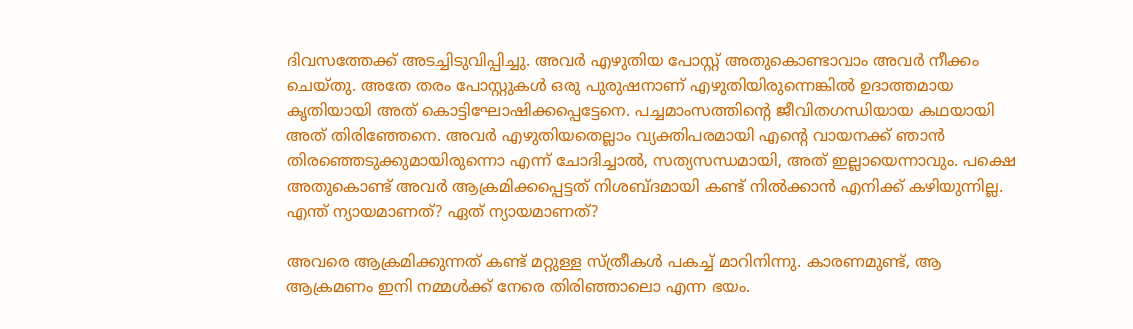ദിവസത്തേക്ക് അടച്ചിടുവിപ്പിച്ചു. അവര്‍ എഴുതിയ പോസ്റ്റ് അതുകൊണ്ടാവാം അവര്‍ നീക്കം ചെയ്തു. അതേ തരം പോസ്റ്റുകള്‍ ഒരു പുരുഷനാണ് എഴുതിയിരുന്നെങ്കില്‍ ഉദാത്തമായ കൃതിയായി അത് കൊട്ടിഘോഷിക്കപ്പെട്ടേനെ. പച്ചമാംസത്തിന്റെ ജീവിതഗന്ധിയായ കഥയായി അത് തിരിഞ്ഞേനെ. അവര്‍ എഴുതിയതെല്ലാം വ്യക്തിപരമായി എന്റെ വായനക്ക് ഞാന്‍ തിരഞ്ഞെടുക്കുമായിരുന്നൊ എന്ന് ചോദിച്ചാല്‍, സത്യസന്ധമായി, അത് ഇല്ലായെന്നാവും. പക്ഷെ അതുകൊണ്ട് അവര്‍ ആക്രമിക്കപ്പെട്ടത് നിശബ്ദമായി കണ്ട് നില്‍ക്കാന്‍ എനിക്ക് കഴിയുന്നില്ല. എന്ത് ന്യായമാണത്? ഏത് ന്യായമാണത്?

അവരെ ആക്രമിക്കുന്നത് കണ്ട് മറ്റുള്ള സ്ത്രീകള്‍ പകച്ച് മാറിനിന്നു. കാരണമുണ്ട്, ആ ആക്രമണം ഇനി നമ്മള്‍ക്ക് നേരെ തിരിഞ്ഞാലൊ എന്ന ഭയം.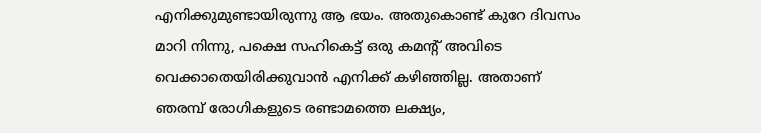എനിക്കുമുണ്ടായിരുന്നു ആ ഭയം. അതുകൊണ്ട് കുറേ ദിവസം മാറി നിന്നു, പക്ഷെ സഹികെട്ട് ഒരു കമന്റ് അവിടെ വെക്കാതെയിരിക്കുവാന്‍ എനിക്ക് കഴിഞ്ഞില്ല. അതാണ് ഞരമ്പ് രോഗികളുടെ രണ്ടാമത്തെ ലക്ഷ്യം,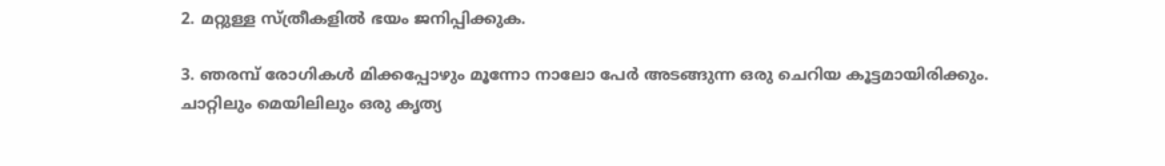2. മറ്റുള്ള സ്ത്രീകളില്‍ ഭയം ജനിപ്പിക്കുക.

3. ഞരമ്പ് രോഗികള്‍ മിക്കപ്പോഴും മൂന്നോ നാലോ പേര്‍ അടങ്ങുന്ന ഒരു ചെറിയ കൂട്ടമായിരിക്കും.
ചാറ്റിലും മെയിലിലും ഒരു കൃത്യ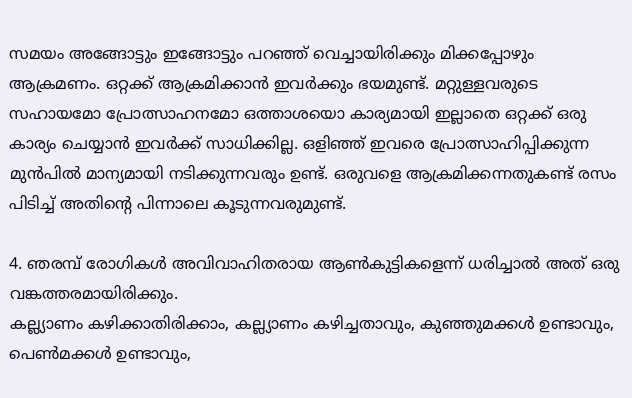സമയം അങ്ങോട്ടും ഇങ്ങോട്ടും പറഞ്ഞ് വെച്ചായിരിക്കും മിക്കപ്പോഴും ആക്രമണം. ഒറ്റക്ക് ആക്രമിക്കാന്‍ ഇവര്‍ക്കും ഭയമുണ്ട്. മറ്റുള്ളവരുടെ സഹായമോ പ്രോത്സാഹനമോ ഒത്താശയൊ കാര്യമായി ഇല്ലാതെ ഒറ്റക്ക് ഒരു കാര്യം ചെയ്യാന്‍ ഇവര്‍ക്ക് സാധിക്കില്ല. ഒളിഞ്ഞ് ഇവരെ പ്രോത്സാഹിപ്പിക്കുന്ന മുന്‍പില്‍ മാന്യമായി നടിക്കുന്നവരും ഉണ്ട്. ഒരുവളെ ആക്രമിക്കന്നതുകണ്ട് രസം പിടിച്ച് അതിന്റെ പിന്നാലെ കൂടുന്നവരുമുണ്ട്.

4. ഞരമ്പ് രോഗികള്‍ അവിവാഹിതരായ ആണ്‍കുട്ടികളെന്ന് ധരിച്ചാല്‍ അത് ഒരു വങ്കത്തരമായിരിക്കും.
കല്ല്യാണം കഴിക്കാതിരിക്കാം, കല്ല്യാണം കഴിച്ചതാവും, കുഞ്ഞുമക്കള്‍ ഉണ്ടാവും, പെണ്‍മക്കള്‍ ഉണ്ടാവും,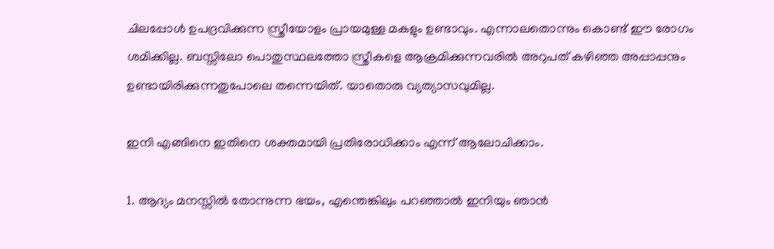ചിലപ്പോള്‍ ഉപദ്രവിക്കുന്ന സ്ത്രീയോളം പ്രായമുള്ള മകളും ഉണ്ടാവും. എന്നാലതൊന്നും കൊണ്ട് ഈ രോഗം ശമിക്കില്ല. ബസ്സിലോ പൊതുസ്ഥലത്തോ സ്ത്രീ‍കളെ ആക്രമിക്കുന്നവരില്‍ അറുപത് കഴിഞ്ഞ അപ്പാപ്പനും ഉണ്ടായിരിക്കുന്നതുപോലെ തന്നെയിത്. യാതൊരു വ്യത്യാസവുമില്ല.

ഇനി എങ്ങിനെ ഇതിനെ ശക്തമായി പ്രതിരോധിക്കാം എന്ന് ആലോചിക്കാം.

1. ആദ്യം മനസ്സില്‍ തോന്നുന്ന ഭയം, എന്തെങ്കിലും പറഞ്ഞാല്‍ ഇനിയും ഞാന്‍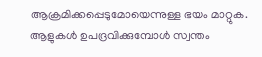ആക്രമിക്കപ്പെടുമോയെന്നുള്ള ഭയം മാറ്റുക. ആളുകള്‍ ഉപദ്രവിക്കുമ്പോള്‍ സ്വന്തം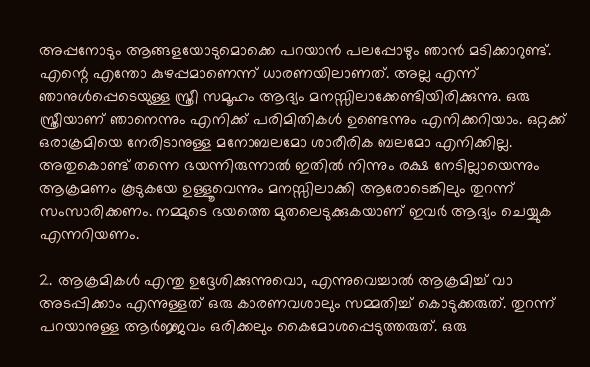അപ്പനോടും ആങ്ങളയോടുമൊക്കെ പറയാന്‍ പലപ്പോഴും ഞാന്‍ മടിക്കാറുണ്ട്. എന്റെ എന്തോ കുഴപ്പമാണെന്ന് ധാരണയിലാണത്. അല്ല എന്ന് ഞാനുള്‍പ്പെടെയുള്ള സ്ത്രീ സമൂഹം ആദ്യം മനസ്സിലാക്കേണ്ടിയിരിക്കുന്നു. ഒരു സ്ത്രീയാണ് ഞാനെന്നും എനിക്ക് പരിമിതികള്‍ ഉണ്ടെന്നും എനിക്കറിയാം. ഒറ്റക്ക് ഒരാക്രമിയെ നേരിടാനുള്ള മനോബലമോ ശാരീരിക ബലമോ എനിക്കില്ല. അതുകൊണ്ട് തന്നെ ഭയന്നിരുന്നാല്‍ ഇതില്‍ നിന്നും രക്ഷ നേടില്ലായെന്നും ആക്രമണം കൂടുകയേ ഉള്ളൂവെന്നും മനസ്സിലാക്കി ആരോടെങ്കിലും തുറന്ന് സംസാരിക്കണം. നമ്മുടെ ഭയത്തെ മുതലെടുക്കുകയാണ് ഇവര്‍ ആദ്യം ചെയ്യുക എന്നറിയണം.

2. ആക്രമികള്‍ എന്തു ഉദ്ദേശിക്കുന്നുവൊ, എന്നുവെച്ചാല്‍ ആക്രമിച്ച് വാ അടപ്പിക്കാം എന്നുള്ളത് ഒരു കാരണവശാലും സമ്മതിച്ച് കൊടുക്കരുത്. തുറന്ന് പറയാനുള്ള ആര്‍ജ്ജവം ഒരിക്കലും കൈമോശപ്പെടുത്തരുത്. ഒരു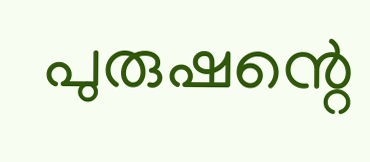പുരുഷന്റെ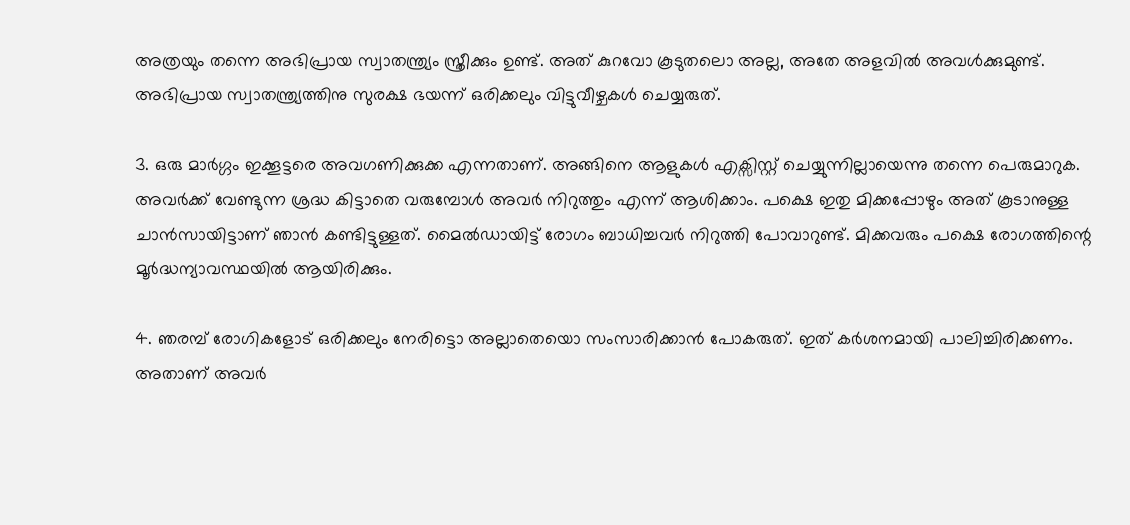അത്രയും തന്നെ അഭിപ്രായ സ്വാതന്ത്ര്യം സ്ത്രീക്കും ഉണ്ട്. അത് കുറവോ കൂടുതലൊ അല്ല, അതേ അളവില്‍ അവള്‍ക്കുമുണ്ട്. അഭിപ്രായ സ്വാതന്ത്ര്യത്തിനു സുരക്ഷ ഭയന്ന് ഒരിക്കലും വിട്ടുവീഴ്ചകള്‍ ചെയ്യരുത്.

3. ഒരു മാര്‍ഗ്ഗം ഇക്കൂട്ടരെ അവഗണിക്കുക്ക എന്നതാണ്. അങ്ങിനെ ആളുകള്‍ എക്സിസ്റ്റ് ചെയ്യുന്നില്ലായെന്നു തന്നെ പെരുമാറുക. അവര്‍ക്ക് വേണ്ടുന്ന ശ്രദ്ധ കിട്ടാതെ വരുമ്പോള്‍ അവര്‍ നിറുത്തും എന്ന് ആശിക്കാം. പക്ഷെ ഇതു മിക്കപ്പോഴും അത് കൂടാനുള്ള ചാന്‍സായിട്ടാണ് ഞാന്‍ കണ്ടിട്ടുള്ളത്. മൈല്‍ഡായിട്ട് രോഗം ബാധിച്ചവര്‍ നിറുത്തി പോവാറുണ്ട്. മിക്കവരും പക്ഷെ രോഗത്തിന്റെ മൂര്‍ദ്ധന്യാവസ്ഥയില്‍ ആയിരിക്കും.

4. ഞരമ്പ് രോഗികളോട് ഒരിക്കലും നേരിട്ടൊ അല്ലാതെയൊ സംസാരിക്കാന്‍ പോകരുത്. ഇത് കര്‍ശനമായി പാലിച്ചിരിക്കണം. അതാണ് അവര്‍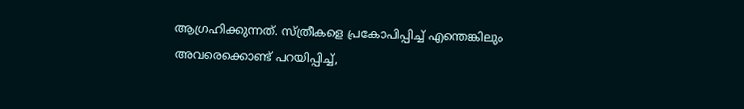ആഗ്രഹിക്കുന്നത്. സ്ത്രീകളെ പ്രകോപിപ്പിച്ച് എന്തെങ്കിലും അവരെക്കൊണ്ട് പറയിപ്പിച്ച്,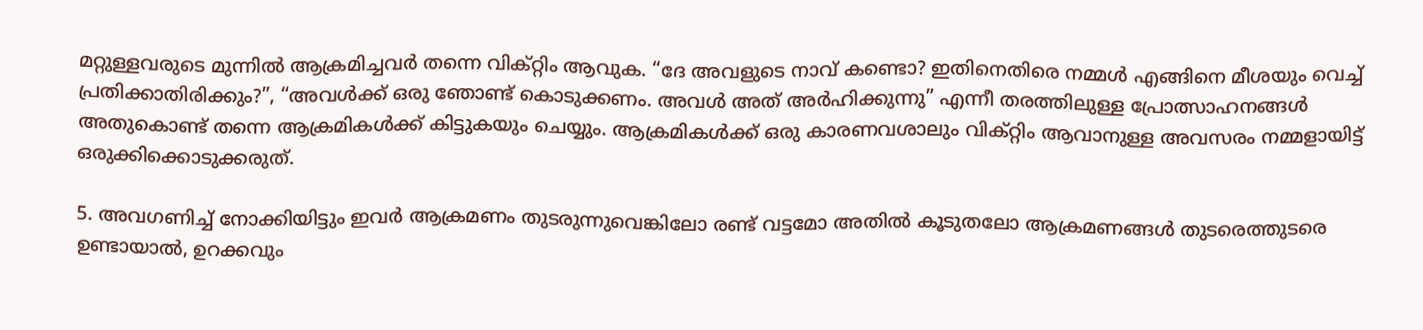മറ്റുള്ളവരുടെ മുന്നില്‍ ആക്രമിച്ചവര്‍ തന്നെ വിക്റ്റിം ആവുക. “ദേ അവളുടെ നാവ് കണ്ടൊ? ഇതിനെതിരെ നമ്മള്‍ എങ്ങിനെ മീശയും വെച്ച് പ്രതിക്കാതിരിക്കും?”, “അവള്‍ക്ക് ഒരു ഞോണ്ട് കൊടുക്കണം. അവള്‍ അത് അര്‍ഹിക്കുന്നു” എന്നീ തരത്തിലുള്ള പ്രോത്സാഹനങ്ങള്‍ അതുകൊണ്ട് തന്നെ ആക്രമികള്‍ക്ക് കിട്ടുകയും ചെയ്യും. ആക്രമികള്‍ക്ക് ഒരു കാരണവശാലും വിക്റ്റിം ആവാനുള്ള അവസരം നമ്മളായിട്ട് ഒരുക്കിക്കൊടുക്കരുത്.

5. അവഗണിച്ച് നോക്കിയിട്ടും ഇവര്‍ ആക്രമണം തുടരുന്നുവെങ്കിലോ രണ്ട് വട്ടമോ അതില്‍ കൂടുതലോ ആക്രമണങ്ങള്‍ തുടരെത്തുടരെ ഉണ്ടായാല്‍, ഉറക്കവും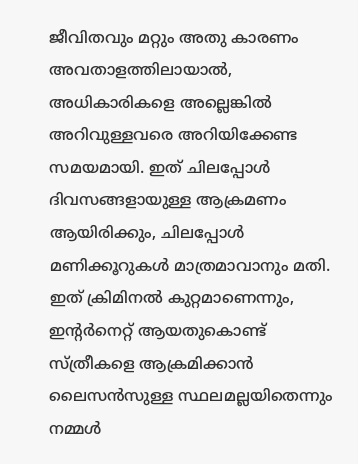ജീവിതവും മറ്റും അതു കാരണം അവതാളത്തിലായാല്‍, അധികാരികളെ അല്ലെങ്കില്‍ അറിവുള്ളവരെ അറിയിക്കേണ്ട സമയമായി. ഇത് ചിലപ്പോള്‍ ദിവസങ്ങളായുള്ള ആക്രമണം ആയിരിക്കും, ചിലപ്പോള്‍ മണിക്കൂറുകള്‍ മാത്രമാവാനും മതി. ഇത് ക്രിമിനല്‍ കുറ്റമാണെന്നും, ഇന്റര്‍നെറ്റ് ആയതുകൊണ്ട് സ്ത്രീകളെ ആക്രമിക്കാന്‍ ലൈസന്‍സുള്ള സ്ഥലമല്ലയിതെന്നും നമ്മള്‍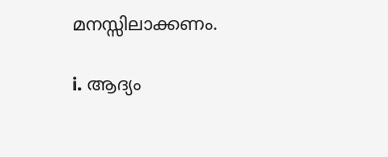മനസ്സിലാക്കണം.

i. ആദ്യം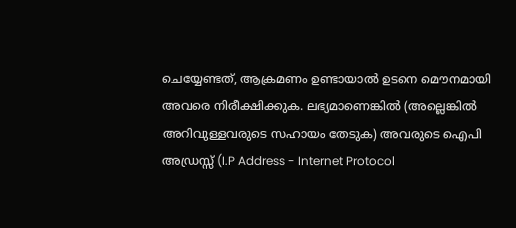ചെയ്യേണ്ടത്, ആക്രമണം ഉണ്ടായാല്‍ ഉടനെ മൌനമായി അവരെ നിരീക്ഷിക്കുക. ലഭ്യമാണെങ്കില്‍ (അല്ലെങ്കില്‍ അറിവുള്ളവരുടെ സഹായം തേടുക) അവരുടെ ഐപി അഡ്രസ്സ് (I.P Address - Internet Protocol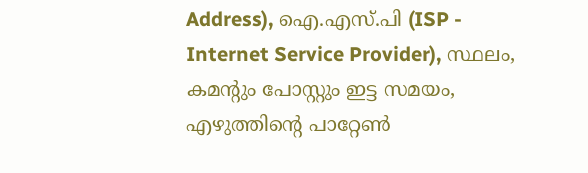Address), ഐ.എസ്.പി (ISP - Internet Service Provider), സ്ഥലം, കമന്റും പോസ്റ്റും ഇട്ട സമയം, എഴുത്തിന്റെ പാറ്റേണ്‍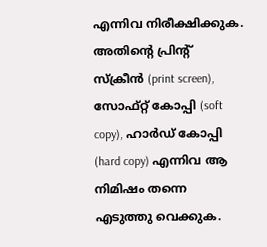എന്നിവ നിരീക്ഷിക്കുക. അതിന്റെ പ്രിന്റ് സ്ക്രീന്‍ (print screen), സോഫ്റ്റ് കോപ്പി (soft copy), ഹാര്‍ഡ് കോപ്പി (hard copy) എന്നിവ ആ നിമിഷം തന്നെ എടുത്തു വെക്കുക.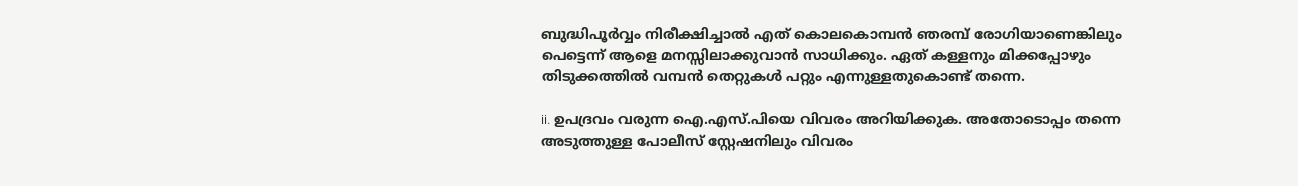ബുദ്ധിപൂര്‍വ്വം നിരീക്ഷിച്ചാല്‍ എത് കൊലകൊമ്പന്‍ ഞരമ്പ് രോഗിയാണെങ്കിലും പെട്ടെന്ന് ആളെ മനസ്സിലാക്കുവാന്‍ സാധിക്കും. ഏത് കള്ളനും മിക്കപ്പോഴും തിടുക്കത്തില്‍ വമ്പന്‍ തെറ്റുകള്‍ പറ്റും എന്നുള്ളതുകൊണ്ട് തന്നെ.

ii. ഉപദ്രവം വരുന്ന ഐ.എസ്.പിയെ വിവരം അറിയിക്കുക. അതോടൊപ്പം തന്നെ അടുത്തുള്ള പോലീസ് സ്റ്റേഷനിലും വിവരം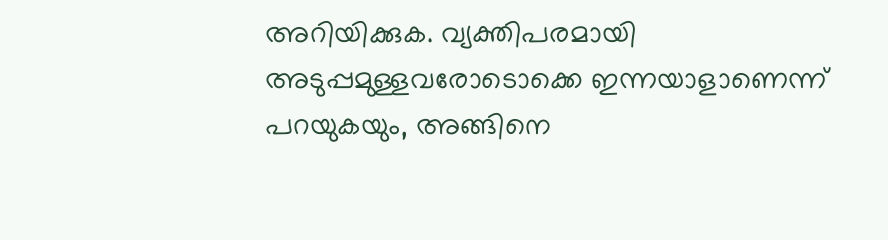അറിയിക്കുക. വ്യക്തിപരമായി അടുപ്പമുള്ളവരോടൊക്കെ ഇന്നയാളാണെന്ന് പറയുകയും, അങ്ങിനെ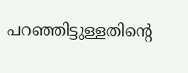പറഞ്ഞിട്ടുള്ളതിന്റെ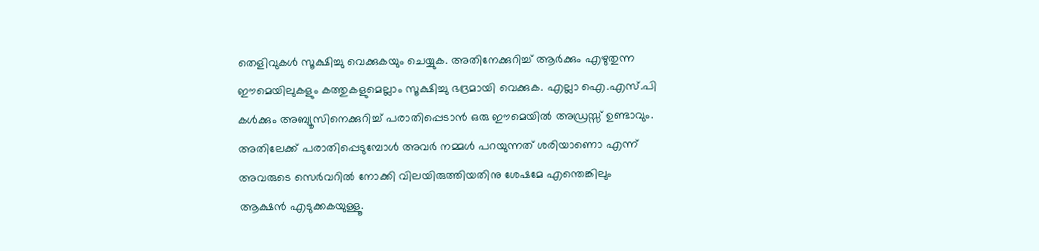തെളിവുകള്‍ സൂക്ഷിച്ചു വെക്കുകയും ചെയ്യുക. അതിനേക്കുറിച്ച് ആര്‍ക്കും എഴുതുന്ന ഈമെയിലുകളും കത്തുകളുമെല്ലാം സൂക്ഷിച്ചു ഭദ്രമായി വെക്കുക. എല്ലാ ഐ.എസ്.പി കള്‍ക്കും അബ്യൂസിനെക്കുറിച്ച് പരാതിപ്പെടാന്‍ ഒരു ഈമെയില്‍ അഡ്രസ്സ് ഉണ്ടാവും. അതിലേക്ക് പരാതിപ്പെടുമ്പോള്‍ അവര്‍ നമ്മള്‍ പറയുന്നത് ശരിയാണൊ എന്ന് അവരുടെ സെര്‍വറില്‍ നോക്കി വിലയിരുത്തിയതിനു ശേഷമേ എന്തെങ്കിലും ആക്ഷന്‍ എടുക്കകയുള്ളൂ.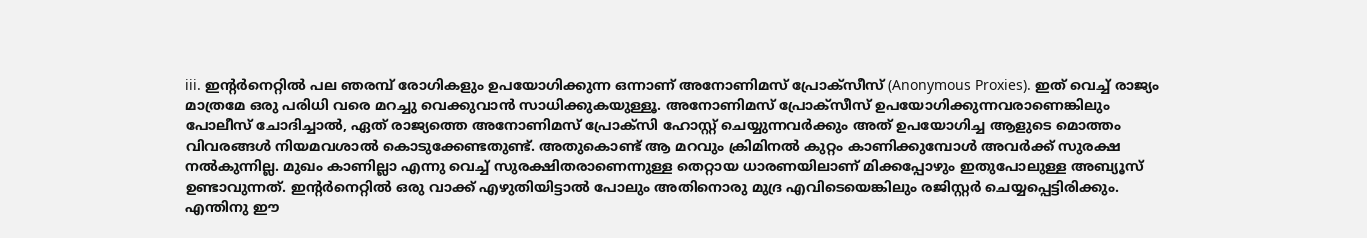iii. ഇന്റര്‍നെറ്റില്‍ പല ഞരമ്പ് രോഗികളും ഉപയോഗിക്കുന്ന ഒന്നാണ് അനോണിമസ് പ്രോക്സീസ് (Anonymous Proxies). ഇത് വെച്ച് രാജ്യം മാത്രമേ ഒരു പരിധി വരെ മറച്ചു വെക്കുവാന്‍ സാധിക്കുകയുള്ളൂ. അനോണിമസ് പ്രോക്സീസ് ഉപയോഗിക്കുന്നവരാണെങ്കിലും പോലീസ് ചോദിച്ചാല്‍, ഏത് രാജ്യത്തെ അനോണിമസ് പ്രോക്സി ഹോസ്റ്റ് ചെയ്യുന്നവര്‍ക്കും അത് ഉപയോഗിച്ച ആളുടെ മൊത്തം വിവരങ്ങള്‍ നിയമവശാല്‍ കൊടുക്കേണ്ടതുണ്ട്. അതുകൊണ്ട് ആ മറവും ക്രിമിനല്‍ കുറ്റം കാണിക്കുമ്പോള്‍ അവര്‍ക്ക് സുരക്ഷ നല്‍കുന്നില്ല. മുഖം കാണില്ലാ എന്നു വെച്ച് സുരക്ഷിതരാണെന്നുള്ള തെറ്റായ ധാരണയിലാണ് മിക്കപ്പോഴും ഇതുപോലുള്ള അബ്യൂസ് ഉണ്ടാവുന്നത്. ഇന്റര്‍നെറ്റില്‍ ഒരു വാക്ക് എഴുതിയിട്ടാല്‍ പോലും അതിനൊരു മുദ്ര എവിടെയെങ്കിലും രജിസ്റ്റര്‍ ചെയ്യപ്പെട്ടിരിക്കും. എന്തിനു ഈ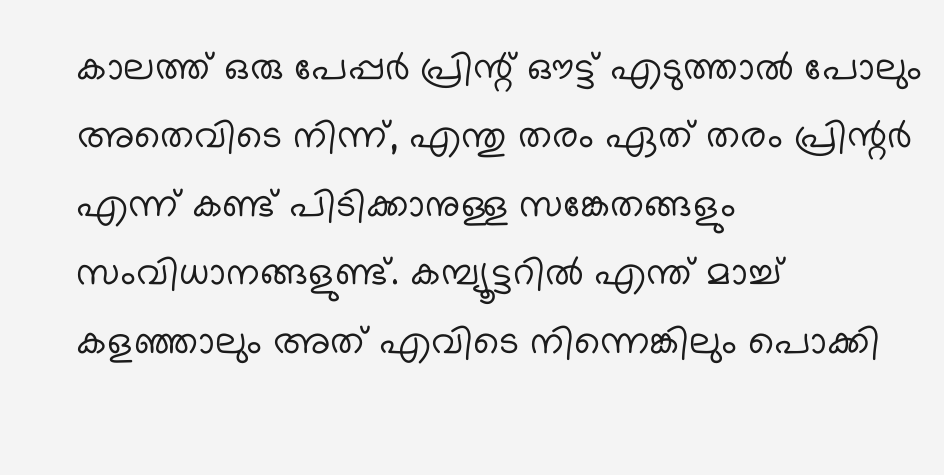കാലത്ത് ഒരു പേപ്പര്‍ പ്രിന്റ് ഔട്ട് എടുത്താല്‍ പോലും അതെവിടെ നിന്ന്, എന്തു തരം ഏത് തരം പ്രിന്റര്‍ എന്ന് കണ്ട് പിടിക്കാനുള്ള സങ്കേതങ്ങളും സംവിധാനങ്ങളുണ്ട്. കമ്പ്യൂട്ടറില്‍ എന്ത് മാച്ച് കളഞ്ഞാലും അത് എവിടെ നിന്നെങ്കിലും പൊക്കി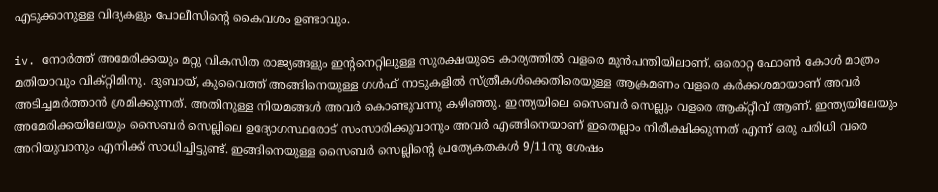എടുക്കാനുള്ള വിദ്യകളും പോലീസിന്റെ കൈവശം ഉണ്ടാവും.

iv. നോര്‍ത്ത് അമേരിക്കയും മറ്റു വികസിത രാജ്യങ്ങളും ഇന്റനെറ്റിലുള്ള സുരക്ഷയുടെ കാര്യത്തില്‍ വളരെ മുന്‍പന്തിയിലാണ്. ഒരൊറ്റ ഫോണ്‍ കോള്‍ മാത്രം മതിയാവും വിക്റ്റിമിനു. ദുബായ്, കുവൈത്ത് അങ്ങിനെയുള്ള ഗള്‍ഫ് നാടുകളില്‍ സ്ത്രീകള്‍ക്കെതിരെയുള്ള ആക്രമണം വളരെ കര്‍ക്കശമായാണ് അവര്‍ അടിച്ചമര്‍ത്താന്‍ ശ്രമിക്കുന്നത്. അതിനുള്ള നിയമങ്ങള്‍ അവര്‍ കൊണ്ടുവന്നു കഴിഞ്ഞു. ഇന്ത്യയിലെ സൈബര്‍ സെല്ലും വളരെ ആക്റ്റീവ് ആണ്. ഇന്ത്യയിലേയും അമേരിക്കയിലേയും സൈബര്‍ സെല്ലിലെ ഉദ്യോഗസ്ഥരോട് സംസാരിക്കുവാനും അവര്‍ എങ്ങിനെയാണ് ഇതെല്ലാം നിരീക്ഷിക്കുന്നത് എന്ന് ഒരു പരിധി വരെ അറിയുവാനും എനിക്ക് സാധിച്ചിട്ടുണ്ട്. ഇങ്ങിനെയുള്ള സൈബര്‍ സെല്ലിന്റെ പ്രത്യേകതകള്‍ 9/11നു ശേഷം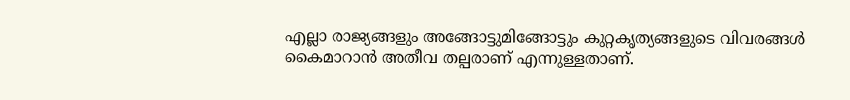എല്ലാ രാജ്യങ്ങളും അങ്ങോട്ടുമിങ്ങോട്ടും കുറ്റകൃത്യങ്ങളുടെ വിവരങ്ങള്‍ കൈമാറാന്‍ അതീവ തല്പരാണ് എന്നുള്ളതാണ്.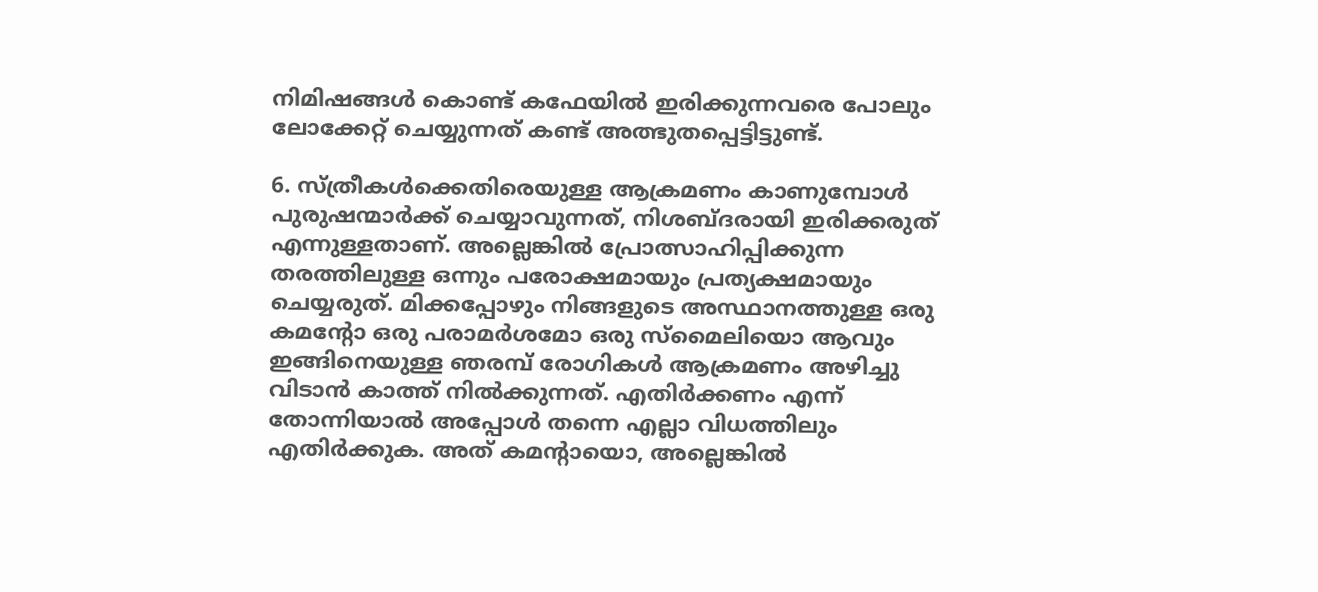നിമിഷങ്ങള്‍ കൊണ്ട് കഫേയില്‍ ഇരിക്കുന്നവരെ പോലും ലോക്കേറ്റ് ചെയ്യുന്നത് കണ്ട് അത്ഭുതപ്പെട്ടിട്ടുണ്ട്.

6. സ്ത്രീകള്‍ക്കെതിരെയുള്ള ആക്രമണം കാണുമ്പോള്‍ പുരുഷന്മാര്‍ക്ക് ചെയ്യാവുന്നത്, നിശബ്ദരായി ഇരിക്കരുത് എന്നുള്ളതാണ്. അല്ലെങ്കില്‍ പ്രോത്സാഹിപ്പിക്കുന്ന തരത്തിലുള്ള ഒന്നും പരോക്ഷമായും പ്രത്യക്ഷമായും ചെയ്യരുത്. മിക്കപ്പോഴും നിങ്ങളുടെ അസ്ഥാനത്തുള്ള ഒരു കമന്റോ ഒരു പരാമര്‍ശമോ ഒരു സ്മൈലിയൊ ആവും ഇങ്ങിനെയുള്ള ഞരമ്പ് രോഗികള്‍ ആക്രമണം അഴിച്ചു വിടാന്‍ കാത്ത് നില്‍‍ക്കുന്നത്. എതിര്‍ക്കണം എന്ന് തോന്നിയാല്‍ അപ്പോള്‍ തന്നെ എല്ലാ വിധത്തിലും എതിര്‍ക്കുക. അത് കമന്റായൊ, അല്ലെങ്കില്‍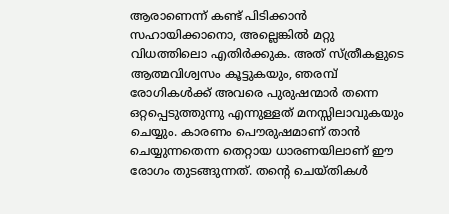ആരാണെന്ന് കണ്ട് പിടിക്കാന്‍ സഹായിക്കാനൊ, അല്ലെങ്കില്‍ മറ്റു വിധത്തിലൊ എതിര്‍ക്കുക. അത് സ്ത്രീകളുടെ ആത്മവിശ്വസം കൂട്ടുകയും, ഞരമ്പ് രോഗികള്‍ക്ക് അവരെ പുരുഷന്മാര്‍ തന്നെ ഒറ്റപ്പെടുത്തുന്നു എന്നുള്ളത് മനസ്സിലാവുകയും ചെയ്യും. കാരണം പൌരുഷമാണ് താന്‍ ചെയ്യുന്നതെന്ന തെറ്റായ ധാരണയിലാണ് ഈ രോഗം തുടങ്ങുന്നത്. തന്റെ ചെയ്തികള്‍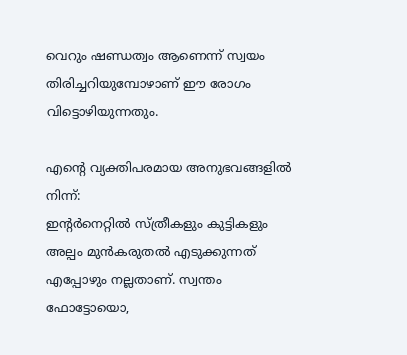വെറും ഷണ്ഡത്വം ആണെന്ന് സ്വയം തിരിച്ചറിയുമ്പോഴാണ് ഈ രോഗം വിട്ടൊഴിയുന്നതും.

എന്റെ വ്യക്തിപരമായ അനുഭവങ്ങളില്‍ നിന്ന്:
ഇന്റര്‍നെറ്റില്‍ സ്ത്രീകളും കുട്ടികളും അല്പം മുന്‍കരുതല്‍ എടുക്കുന്നത് എപ്പോഴും നല്ലതാണ്. സ്വന്തം ഫോട്ടോയൊ,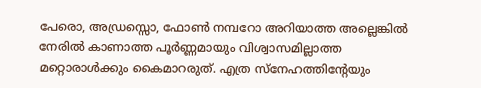പേരൊ, അഡ്രസ്സൊ, ഫോണ്‍ നമ്പറോ അറിയാത്ത അല്ലെങ്കില്‍ നേരില്‍ കാണാത്ത പൂര്‍ണ്ണമായും വിശ്വാസമില്ലാത്ത മറ്റൊരാള്‍ക്കും കൈമാറരുത്. എത്ര സ്നേഹത്തിന്റേയും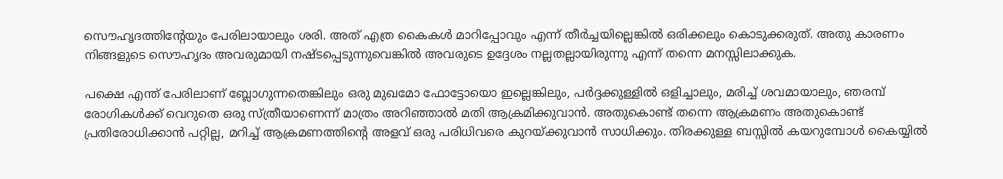സൌഹൃദത്തിന്റേയും പേരിലായാലും ശരി. അത് എത്ര കൈകള്‍ മാറിപ്പോവും എന്ന് തീര്‍ച്ചയില്ലെങ്കില്‍ ഒരിക്കലും കൊടുക്കരുത്. അതു കാരണം നിങ്ങളുടെ സൌഹൃദം അവരുമായി നഷ്ടപ്പെടുന്നുവെങ്കില്‍ അവരുടെ ഉദ്ദേശം നല്ലതല്ലായിരുന്നു എന്ന് തന്നെ മനസ്സിലാക്കുക.

പക്ഷെ എന്ത് പേരിലാണ് ബ്ലോഗുന്നതെങ്കിലും ഒരു മുഖമോ ഫോട്ടോയൊ ഇല്ലെങ്കിലും, പര്‍ദ്ദക്കുള്ളില്‍ ഒളിച്ചാലും, മരിച്ച് ശവമായാലും, ഞരമ്പ് രോഗികള്‍ക്ക് വെറുതെ ഒരു സ്ത്രീയാണെന്ന് മാത്രം അറിഞ്ഞാല്‍ മതി ആക്രമിക്കുവാന്‍. അതുകൊണ്ട് തന്നെ ആക്രമണം അതുകൊണ്ട് പ്രതിരോധിക്കാന്‍ പറ്റില്ല, മറിച്ച് ആക്രമണത്തിന്റെ അളവ് ഒരു പരിധിവരെ കുറയ്ക്കുവാന്‍ സാധിക്കും. തിരക്കുള്ള ബസ്സില്‍ കയറുമ്പോള്‍ കൈയ്യില്‍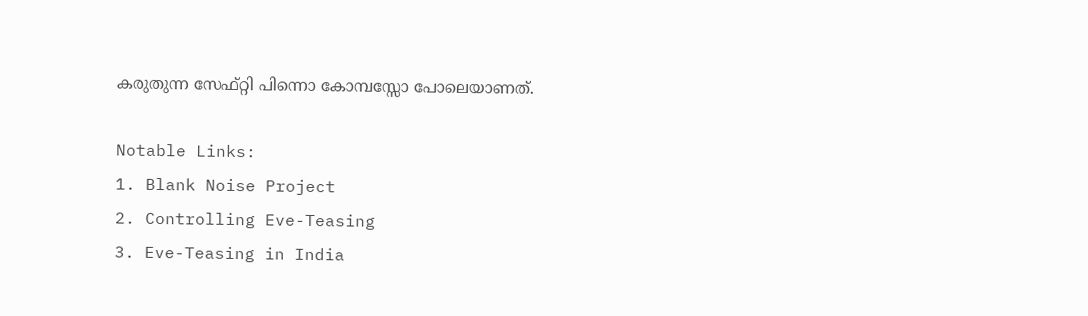കരുതുന്ന സേഫ്റ്റി പിന്നൊ കോമ്പസ്സോ പോലെയാണത്.

Notable Links:
1. Blank Noise Project
2. Controlling Eve-Teasing
3. Eve-Teasing in India